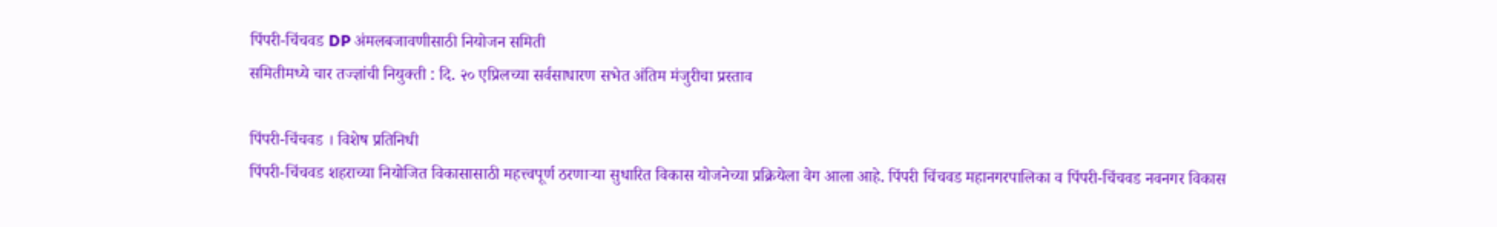पिंपरी-चिंचवड DP अंमलबजावणीसाठी नियोजन समिती
समितीमध्ये चार तज्ज्ञांची नियुक्ती : दि. २० एप्रिलच्या सर्वसाधारण सभेत अंतिम मंजुरीचा प्रस्ताव

पिंपरी-चिंचवड । विशेष प्रतिनिधी
पिंपरी-चिंचवड शहराच्या नियोजित विकासासाठी महत्त्वपूर्ण ठरणाऱ्या सुधारित विकास योजनेच्या प्रक्रियेला वेग आला आहे. पिंपरी चिंचवड महानगरपालिका व पिंपरी-चिंचवड नवनगर विकास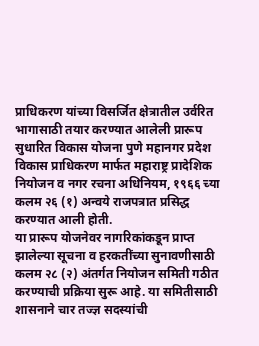प्राधिकरण यांच्या विसर्जित क्षेत्रातील उर्वरित भागासाठी तयार करण्यात आलेली प्रारूप सुधारित विकास योजना पुणे महानगर प्रदेश विकास प्राधिकरण मार्फत महाराष्ट्र प्रादेशिक नियोजन व नगर रचना अधिनियम, १९६६ च्या कलम २६ (१) अन्वये राजपत्रात प्रसिद्ध करण्यात आली होती.
या प्रारूप योजनेवर नागरिकांकडून प्राप्त झालेल्या सूचना व हरकतींच्या सुनावणीसाठी कलम २८ (२) अंतर्गत नियोजन समिती गठीत करण्याची प्रक्रिया सुरू आहे. या समितीसाठी शासनाने चार तज्ज्ञ सदस्यांची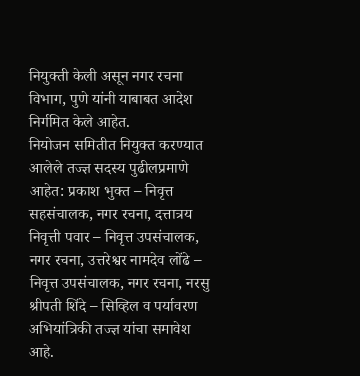नियुक्ती केली असून नगर रचना विभाग, पुणे यांनी याबाबत आदेश निर्गमित केले आहेत.
नियोजन समितीत नियुक्त करण्यात आलेले तज्ज्ञ सदस्य पुढीलप्रमाणे आहेत: प्रकाश भुक्त – निवृत्त सहसंचालक, नगर रचना, दत्तात्रय निवृत्ती पवार – निवृत्त उपसंचालक, नगर रचना, उत्तरेश्वर नामदेव लोंढे – निवृत्त उपसंचालक, नगर रचना, नरसु श्रीपती शिंदे – सिव्हिल व पर्यावरण अभियांत्रिकी तज्ज्ञ यांचा समावेश आहे.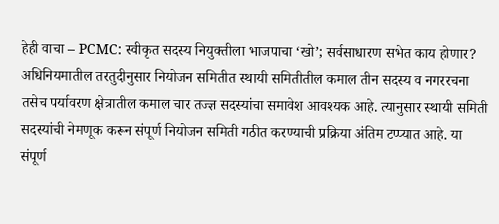हेही वाचा – PCMC: स्वीकृत सदस्य नियुक्तीला भाजपाचा ‘खो’; सर्वसाधारण सभेत काय होणार?
अधिनियमातील तरतुदीनुसार नियोजन समितीत स्थायी समितीतील कमाल तीन सदस्य व नगररचना तसेच पर्यावरण क्षेत्रातील कमाल चार तज्ज्ञ सदस्यांचा समावेश आवश्यक आहे. त्यानुसार स्थायी समिती सदस्यांची नेमणूक करून संपूर्ण नियोजन समिती गठीत करण्याची प्रक्रिया अंतिम टप्प्यात आहे. या संपूर्ण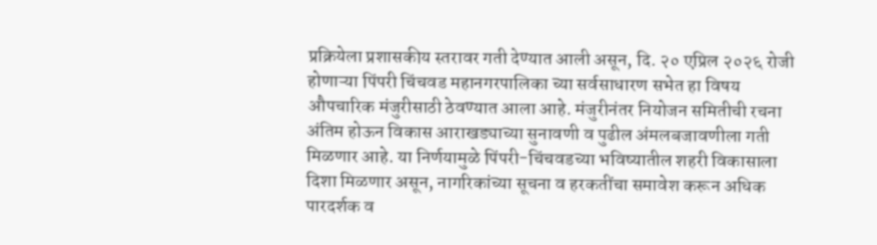प्रक्रियेला प्रशासकीय स्तरावर गती देण्यात आली असून, दि. २० एप्रिल २०२६ रोजी होणाऱ्या पिंपरी चिंचवड महानगरपालिका च्या सर्वसाधारण सभेत हा विषय औपचारिक मंजुरीसाठी ठेवण्यात आला आहे. मंजुरीनंतर नियोजन समितीची रचना अंतिम होऊन विकास आराखड्याच्या सुनावणी व पुढील अंमलबजावणीला गती मिळणार आहे. या निर्णयामुळे पिंपरी-चिंचवडच्या भविष्यातील शहरी विकासाला दिशा मिळणार असून, नागरिकांच्या सूचना व हरकतींचा समावेश करून अधिक पारदर्शक व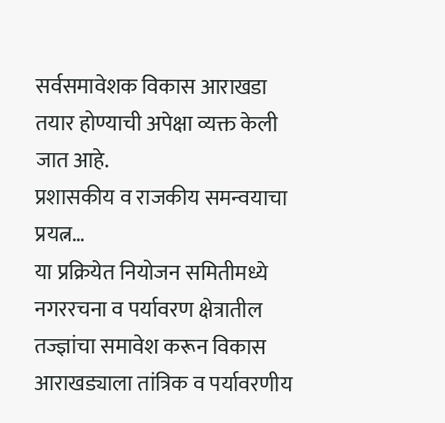सर्वसमावेशक विकास आराखडा तयार होण्याची अपेक्षा व्यक्त केली जात आहे.
प्रशासकीय व राजकीय समन्वयाचा प्रयत्न…
या प्रक्रियेत नियोजन समितीमध्ये नगररचना व पर्यावरण क्षेत्रातील तज्ज्ञांचा समावेश करून विकास आराखड्याला तांत्रिक व पर्यावरणीय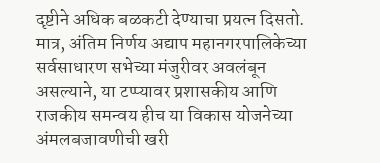दृष्टीने अधिक बळकटी देण्याचा प्रयत्न दिसतो. मात्र, अंतिम निर्णय अद्याप महानगरपालिकेच्या सर्वसाधारण सभेच्या मंजुरीवर अवलंबून असल्याने, या टप्प्यावर प्रशासकीय आणि राजकीय समन्वय हीच या विकास योजनेच्या अंमलबजावणीची खरी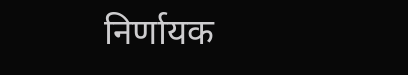निर्णायक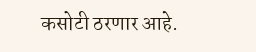कसोटी ठरणार आहे.